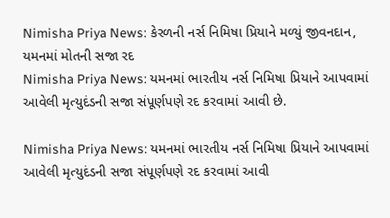Nimisha Priya News: કેરળની નર્સ નિમિષા પ્રિયાને મળ્યું જીવનદાન, યમનમાં મોતની સજા રદ
Nimisha Priya News: યમનમાં ભારતીય નર્સ નિમિષા પ્રિયાને આપવામાં આવેલી મૃત્યુદંડની સજા સંપૂર્ણપણે રદ કરવામાં આવી છે.

Nimisha Priya News: યમનમાં ભારતીય નર્સ નિમિષા પ્રિયાને આપવામાં આવેલી મૃત્યુદંડની સજા સંપૂર્ણપણે રદ કરવામાં આવી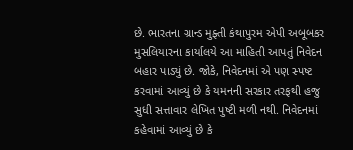છે. ભારતના ગ્રાન્ડ મુફ્તી કંથાપુરમ એપી અબૂબકર મુસલિયારના કાર્યાલયે આ માહિતી આપતું નિવેદન બહાર પાડ્યું છે. જોકે, નિવેદનમાં એ પણ સ્પષ્ટ કરવામાં આવ્યું છે કે યમનની સરકાર તરફથી હજુ સુધી સત્તાવાર લેખિત પુષ્ટી મળી નથી. નિવેદનમાં કહેવામાં આવ્યું છે કે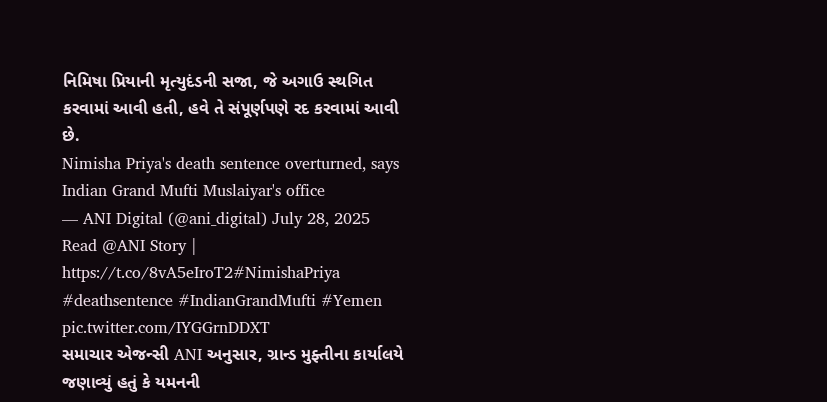નિમિષા પ્રિયાની મૃત્યુદંડની સજા, જે અગાઉ સ્થગિત કરવામાં આવી હતી, હવે તે સંપૂર્ણપણે રદ કરવામાં આવી છે.
Nimisha Priya's death sentence overturned, says Indian Grand Mufti Muslaiyar's office
— ANI Digital (@ani_digital) July 28, 2025
Read @ANI Story | https://t.co/8vA5eIroT2#NimishaPriya #deathsentence #IndianGrandMufti #Yemen pic.twitter.com/IYGGrnDDXT
સમાચાર એજન્સી ANI અનુસાર, ગ્રાન્ડ મુફ્તીના કાર્યાલયે જણાવ્યું હતું કે યમનની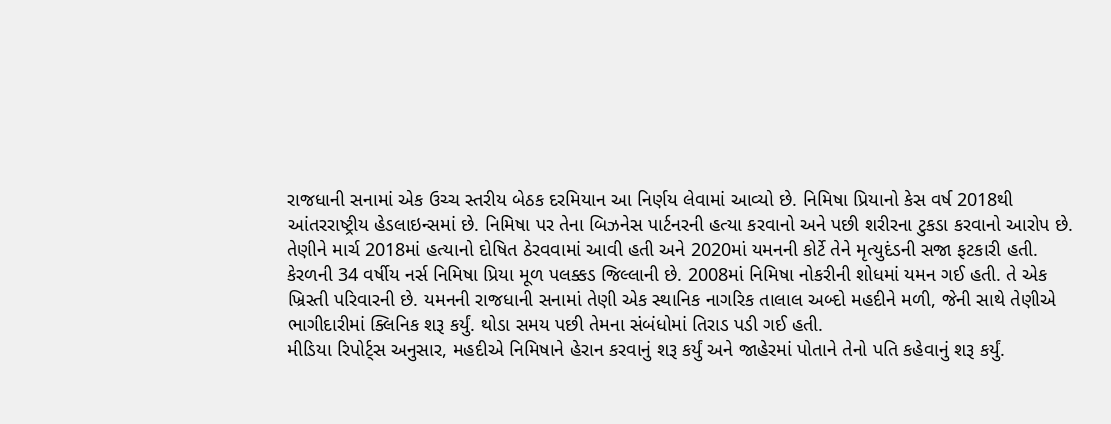રાજધાની સનામાં એક ઉચ્ચ સ્તરીય બેઠક દરમિયાન આ નિર્ણય લેવામાં આવ્યો છે. નિમિષા પ્રિયાનો કેસ વર્ષ 2018થી આંતરરાષ્ટ્રીય હેડલાઇન્સમાં છે. નિમિષા પર તેના બિઝનેસ પાર્ટનરની હત્યા કરવાનો અને પછી શરીરના ટુકડા કરવાનો આરોપ છે. તેણીને માર્ચ 2018માં હત્યાનો દોષિત ઠેરવવામાં આવી હતી અને 2020માં યમનની કોર્ટે તેને મૃત્યુદંડની સજા ફટકારી હતી.
કેરળની 34 વર્ષીય નર્સ નિમિષા પ્રિયા મૂળ પલક્કડ જિલ્લાની છે. 2008માં નિમિષા નોકરીની શોધમાં યમન ગઈ હતી. તે એક ખ્રિસ્તી પરિવારની છે. યમનની રાજધાની સનામાં તેણી એક સ્થાનિક નાગરિક તાલાલ અબ્દો મહદીને મળી, જેની સાથે તેણીએ ભાગીદારીમાં ક્લિનિક શરૂ કર્યું. થોડા સમય પછી તેમના સંબંધોમાં તિરાડ પડી ગઈ હતી.
મીડિયા રિપોર્ટ્સ અનુસાર, મહદીએ નિમિષાને હેરાન કરવાનું શરૂ કર્યું અને જાહેરમાં પોતાને તેનો પતિ કહેવાનું શરૂ કર્યું.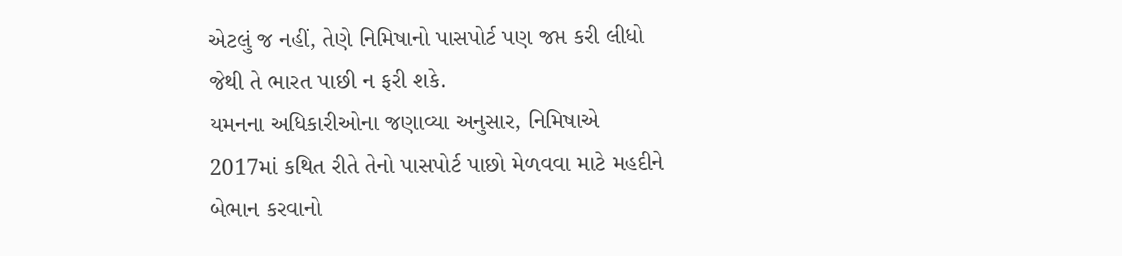એટલું જ નહીં, તેણે નિમિષાનો પાસપોર્ટ પણ જપ્ત કરી લીધો જેથી તે ભારત પાછી ન ફરી શકે.
યમનના અધિકારીઓના જણાવ્યા અનુસાર, નિમિષાએ 2017માં કથિત રીતે તેનો પાસપોર્ટ પાછો મેળવવા માટે મહદીને બેભાન કરવાનો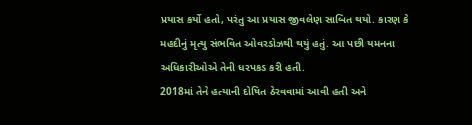પ્રયાસ કર્યો હતો, પરંતુ આ પ્રયાસ જીવલેણ સાબિત થયો. કારણ કે મહદીનું મૃત્યુ સંભવિત ઓવરડોઝથી થયું હતું. આ પછી યમનના અધિકારીઓએ તેની ધરપકડ કરી હતી.
2018માં તેને હત્યાની દોષિત ઠેરવવામાં આવી હતી અને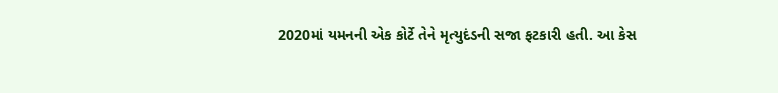2020માં યમનની એક કોર્ટે તેને મૃત્યુદંડની સજા ફટકારી હતી. આ કેસ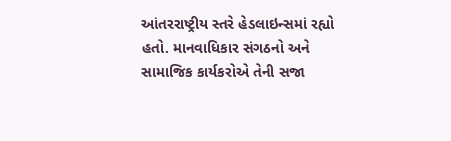આંતરરાષ્ટ્રીય સ્તરે હેડલાઇન્સમાં રહ્યો હતો. માનવાધિકાર સંગઠનો અને સામાજિક કાર્યકરોએ તેની સજા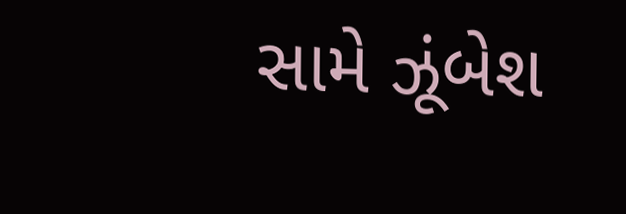સામે ઝૂંબેશ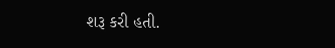શરૂ કરી હતી.